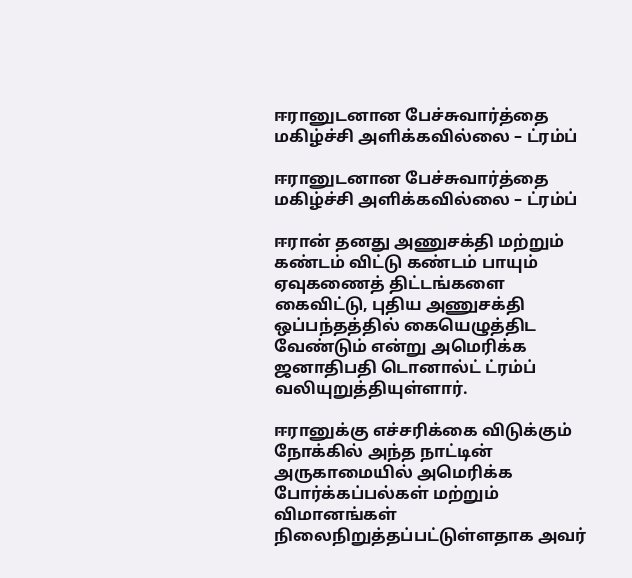ஈரானுடனான பேச்சுவார்த்தை மகிழ்ச்சி அளிக்கவில்லை – ட்ரம்ப்

ஈரானுடனான பேச்சுவார்த்தை மகிழ்ச்சி அளிக்கவில்லை – ட்ரம்ப்

ஈரான் தனது அணுசக்தி மற்றும் கண்டம் விட்டு கண்டம் பாயும் ஏவுகணைத் திட்டங்களை கைவிட்டு, புதிய அணுசக்தி ஒப்பந்தத்தில் கையெழுத்திட வேண்டும் என்று அமெரிக்க ஜனாதிபதி டொனால்ட் ட்ரம்ப் வலியுறுத்தியுள்ளார்.

ஈரானுக்கு எச்சரிக்கை விடுக்கும் நோக்கில் அந்த நாட்டின் அருகாமையில் அமெரிக்க போர்க்கப்பல்கள் மற்றும் விமானங்கள் நிலைநிறுத்தப்பட்டுள்ளதாக அவர்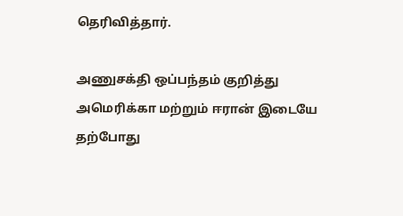தெரிவித்தார்.

அணுசக்தி ஒப்பந்தம் குறித்து அமெரிக்கா மற்றும் ஈரான் இடையே தற்போது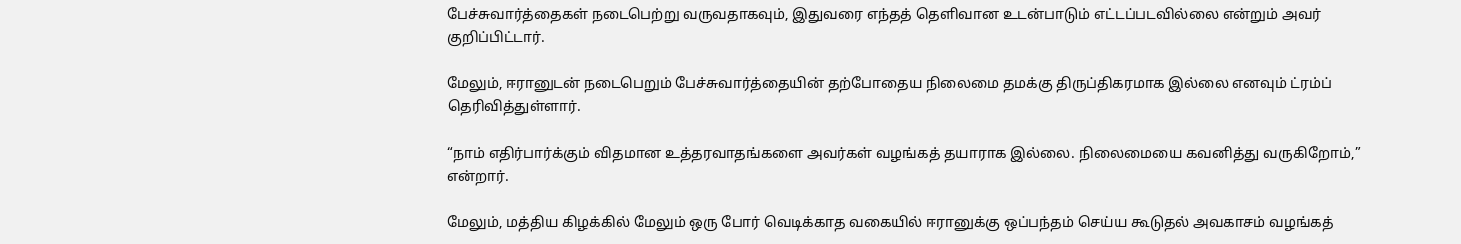பேச்சுவார்த்தைகள் நடைபெற்று வருவதாகவும், இதுவரை எந்தத் தெளிவான உடன்பாடும் எட்டப்படவில்லை என்றும் அவர் குறிப்பிட்டார்.

மேலும், ஈரானுடன் நடைபெறும் பேச்சுவார்த்தையின் தற்போதைய நிலைமை தமக்கு திருப்திகரமாக இல்லை எனவும் ட்ரம்ப் தெரிவித்துள்ளார்.

“நாம் எதிர்பார்க்கும் விதமான உத்தரவாதங்களை அவர்கள் வழங்கத் தயாராக இல்லை. நிலைமையை கவனித்து வருகிறோம்,” என்றார்.

மேலும், மத்திய கிழக்கில் மேலும் ஒரு போர் வெடிக்காத வகையில் ஈரானுக்கு ஒப்பந்தம் செய்ய கூடுதல் அவகாசம் வழங்கத்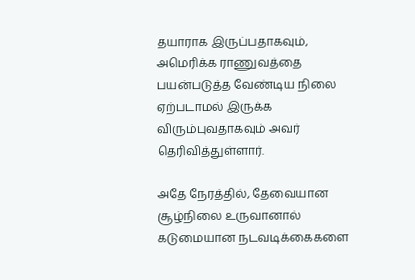தயாராக இருப்பதாகவும், அமெரிக்க ராணுவத்தை பயன்படுத்த வேண்டிய நிலை ஏற்படாமல் இருக்க விரும்புவதாகவும் அவர் தெரிவித்துள்ளார்.

அதே நேரத்தில், தேவையான சூழ்நிலை உருவானால் கடுமையான நடவடிக்கைகளை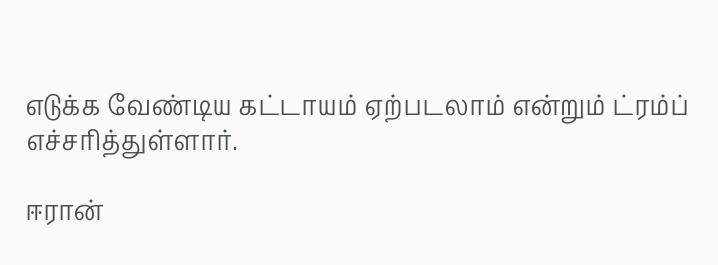எடுக்க வேண்டிய கட்டாயம் ஏற்படலாம் என்றும் ட்ரம்ப் எச்சரித்துள்ளார்.

ஈரான்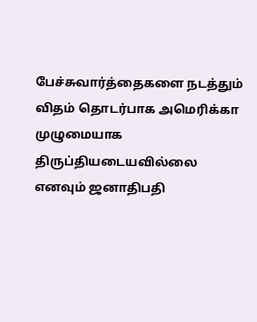பேச்சுவார்த்தைகளை நடத்தும் விதம் தொடர்பாக அமெரிக்கா முழுமையாக திருப்தியடையவில்லை எனவும் ஜனாதிபதி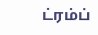ட்ரம்ப்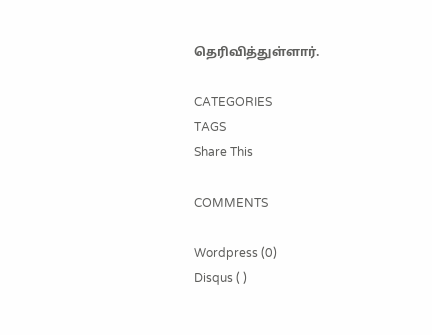தெரிவித்துள்ளார்.

CATEGORIES
TAGS
Share This

COMMENTS

Wordpress (0)
Disqus ( )